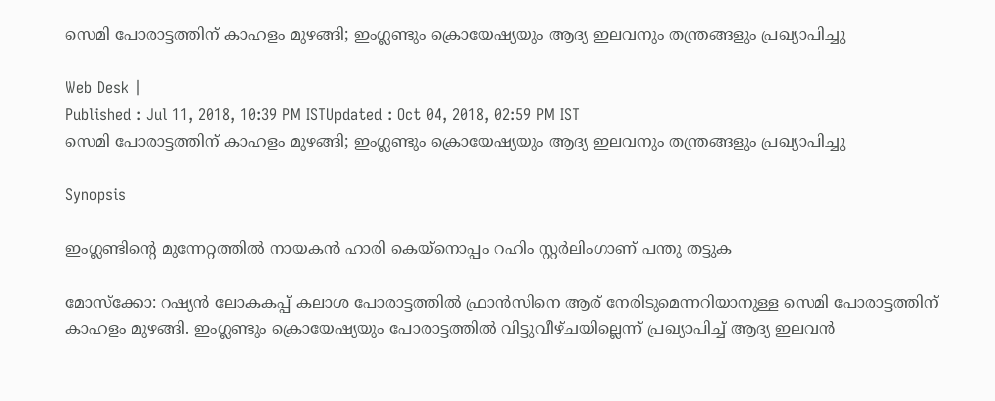സെമി പോരാട്ടത്തിന് കാഹളം മുഴങ്ങി; ഇംഗ്ലണ്ടും ക്രൊയേഷ്യയും ആദ്യ ഇലവനും തന്ത്രങ്ങളും പ്രഖ്യാപിച്ചു

Web Desk |
Published : Jul 11, 2018, 10:39 PM ISTUpdated : Oct 04, 2018, 02:59 PM IST
സെമി പോരാട്ടത്തിന് കാഹളം മുഴങ്ങി; ഇംഗ്ലണ്ടും ക്രൊയേഷ്യയും ആദ്യ ഇലവനും തന്ത്രങ്ങളും പ്രഖ്യാപിച്ചു

Synopsis

ഇംഗ്ലണ്ടിന്‍റെ മുന്നേറ്റത്തില്‍ നായകന്‍ ഹാരി കെയ്നൊപ്പം റഹിം സ്റ്റര്‍ലിംഗാണ് പന്തു തട്ടുക

മോസ്ക്കോ: റഷ്യന്‍ ലോകകപ്പ് കലാശ പോരാട്ടത്തില്‍ ഫ്രാന്‍സിനെ ആര് നേരിടുമെന്നറിയാനുള്ള സെമി പോരാട്ടത്തിന് കാഹളം മുഴങ്ങി. ഇംഗ്ലണ്ടും ക്രൊയേഷ്യയും പോരാട്ടത്തില്‍ വിട്ടുവീഴ്ചയില്ലെന്ന് പ്രഖ്യാപിച്ച് ആദ്യ ഇലവന്‍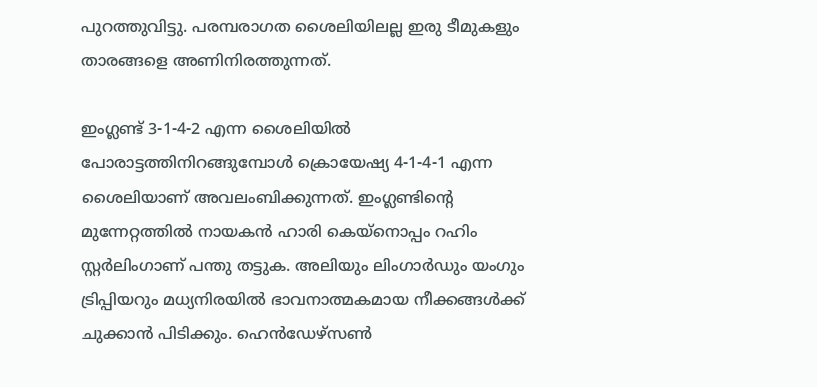പുറത്തുവിട്ടു. പരമ്പരാഗത ശൈലിയിലല്ല ഇരു ടീമുകളും താരങ്ങളെ അണിനിരത്തുന്നത്.

ഇംഗ്ലണ്ട് 3-1-4-2 എന്ന ശൈലിയില്‍ പോരാട്ടത്തിനിറങ്ങുമ്പോള്‍ ക്രൊയേഷ്യ 4-1-4-1 എന്ന ശൈലിയാണ് അവലംബിക്കുന്നത്. ഇംഗ്ലണ്ടിന്‍റെ മുന്നേറ്റത്തില്‍ നായകന്‍ ഹാരി കെയ്നൊപ്പം റഹിം സ്റ്റര്‍ലിംഗാണ് പന്തു തട്ടുക. അലിയും ലിംഗാര്‍ഡും യംഗും ട്രിപ്പിയറും മധ്യനിരയില്‍ ഭാവനാത്മകമായ നീക്കങ്ങള്‍ക്ക് ചുക്കാന്‍ പിടിക്കും. ഹെന്‍ഡേഴ്സണ്‍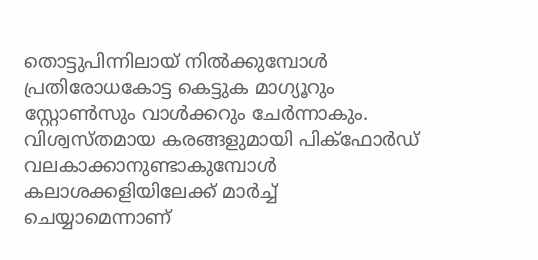തൊട്ടുപിന്നിലായ് നില്‍ക്കുമ്പോള്‍ പ്രതിരോധകോട്ട കെട്ടുക മാഗ്യൂറും സ്റ്റോണ്‍സും വാള്‍ക്കറും ചേര്‍ന്നാകും. വിശ്വസ്തമായ കരങ്ങളുമായി പിക്ഫോര്‍ഡ് വലകാക്കാനുണ്ടാകുമ്പോള്‍ കലാശക്കളിയിലേക്ക് മാര്‍ച്ച് ചെയ്യാമെന്നാണ്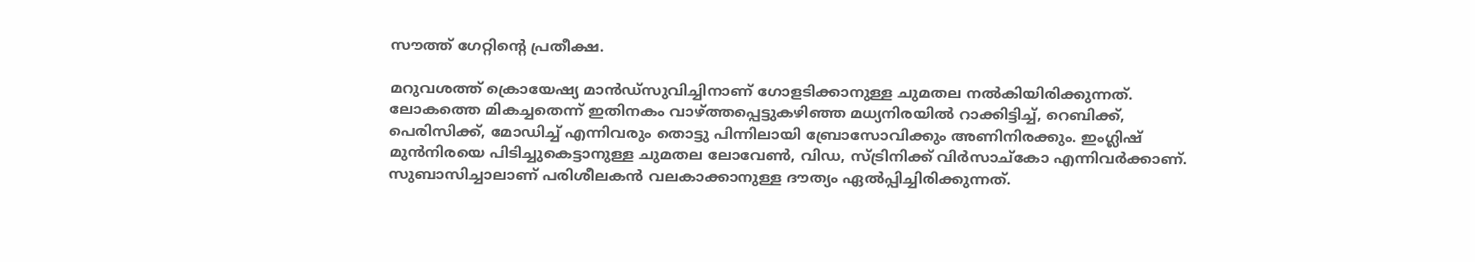സൗത്ത് ഗേറ്റിന്‍റെ പ്രതീക്ഷ.

മറുവശത്ത് ക്രൊയേഷ്യ മാന്‍ഡ്സുവിച്ചിനാണ് ഗോളടിക്കാനുള്ള ചുമതല നല്‍കിയിരിക്കുന്നത്. ലോകത്തെ മികച്ചതെന്ന് ഇതിനകം വാഴ്ത്തപ്പെട്ടുകഴിഞ്ഞ മധ്യനിരയില്‍ റാക്കിട്ടിച്ച്, റെബിക്ക്, പെരിസിക്ക്, മോഡിച്ച് എന്നിവരും തൊട്ടു പിന്നിലായി ബ്രോസോവിക്കും അണിനിരക്കും. ഇംഗ്ലിഷ് മുന്‍നിരയെ പിടിച്ചുകെട്ടാനുള്ള ചുമതല ലോവേണ്‍, വിഡ, സ്ട്രിനിക്ക് വിര്‍സാച്കോ എന്നിവര്‍ക്കാണ്. സുബാസിച്ചാലാണ് പരിശീലകന്‍ വലകാക്കാനുള്ള ദൗത്യം ഏല്‍പ്പിച്ചിരിക്കുന്നത്.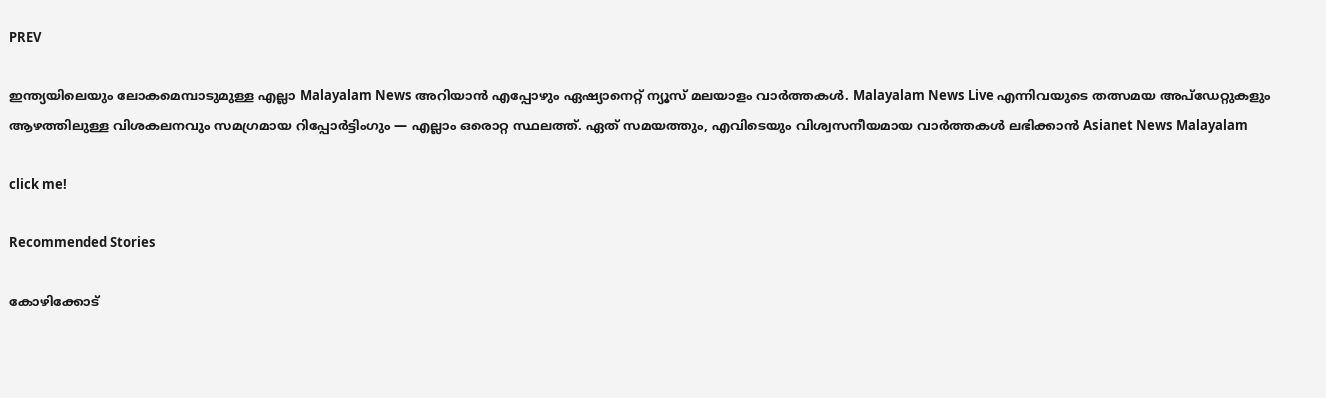PREV

ഇന്ത്യയിലെയും ലോകമെമ്പാടുമുള്ള എല്ലാ Malayalam News അറിയാൻ എപ്പോഴും ഏഷ്യാനെറ്റ് ന്യൂസ് മലയാളം വാർത്തകൾ. Malayalam News Live എന്നിവയുടെ തത്സമയ അപ്‌ഡേറ്റുകളും ആഴത്തിലുള്ള വിശകലനവും സമഗ്രമായ റിപ്പോർട്ടിംഗും — എല്ലാം ഒരൊറ്റ സ്ഥലത്ത്. ഏത് സമയത്തും, എവിടെയും വിശ്വസനീയമായ വാർത്തകൾ ലഭിക്കാൻ Asianet News Malayalam

click me!

Recommended Stories

കോഴിക്കോട്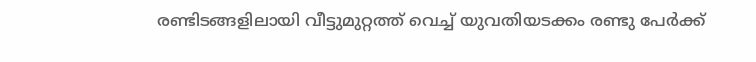രണ്ടിടങ്ങളിലായി വീട്ടുമുറ്റത്ത് വെച്ച് യുവതിയടക്കം രണ്ടു പേര്‍ക്ക്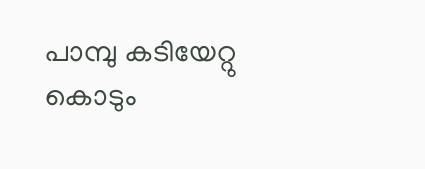പാമ്പു കടിയേറ്റു
കൊടും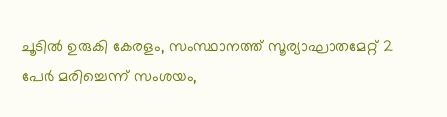ചൂടിൽ ഉരുകി കേരളം, സംസ്ഥാനത്ത് സൂര്യാഘാതമേറ്റ് 2 പേർ മരിച്ചെന്ന് സംശയം,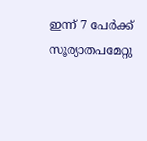ഇന്ന് 7 പേർക്ക് സൂര്യാതപമേറ്റു